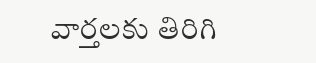వార్తలకు తిరిగి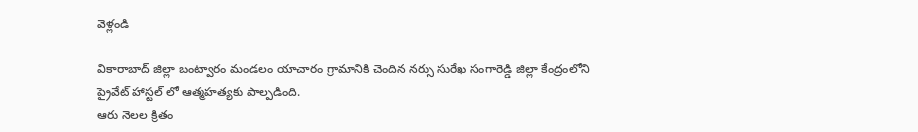వెళ్లండి

వికారాబాద్ జిల్లా బంట్వారం మండలం యాచారం గ్రామానికి చెందిన నర్సు సురేఖ సంగారెడ్డి జిల్లా కేంద్రంలోని ప్రైవేట్ హాస్టల్ లో ఆత్మహత్యకు పాల్పడింది.
ఆరు నెలల క్రితం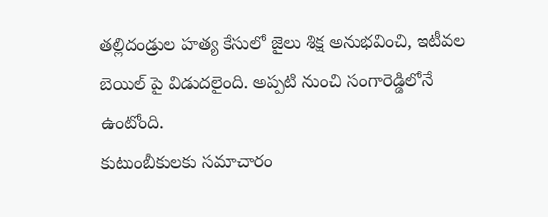తల్లిదండ్రుల హత్య కేసులో జైలు శిక్ష అనుభవించి, ఇటీవల బెయిల్ పై విడుదలైంది. అప్పటి నుంచి సంగారెడ్డిలోనే ఉంటోంది.
కుటుంబీకులకు సమాచారం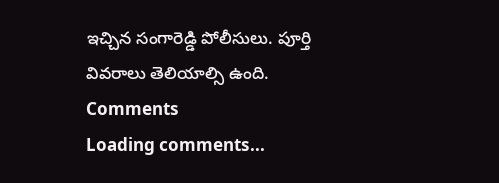ఇచ్చిన సంగారెడ్డి పోలీసులు. పూర్తి వివరాలు తెలియాల్సి ఉంది.
Comments
Loading comments...